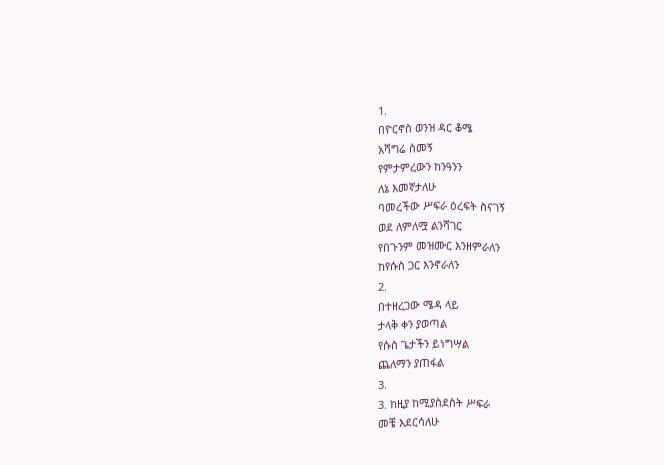1.
በዮርኖስ ወንዝ ዳር ቆሜ
አሻግሬ ስመኝ
የምታምረውን ከንዓንን
ለኔ እመኛታለሁ
ባመረችው ሥፍራ ዕረፍት ስናገኝ
ወደ ለምለሟ ልንሻገር
የበጉንም መዝሙር እንዘምራለን
ከየሱስ ጋር እንኖራለን
2.
በተዘረጋው ሜዳ ላይ
ታላቅ ቀን ያወጣል
የሱስ ጌታችን ይነግሣል
ጨለማን ያጠፋል
3.
3. ከዚያ ከሚያስደስት ሥፍራ
መቼ እደርሳለሁ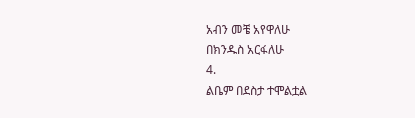አብን መቼ አየዋለሁ
በክንዱስ አርፋለሁ
4.
ልቤም በደስታ ተሞልቷል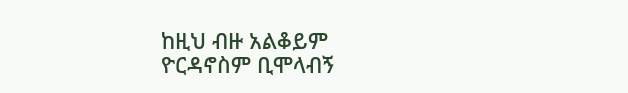ከዚህ ብዙ አልቆይም
ዮርዳኖስም ቢሞላብኝ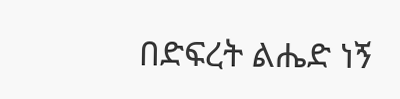በድፍረት ልሔድ ነኝ